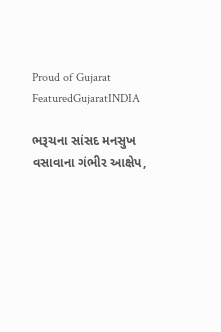Proud of Gujarat
FeaturedGujaratINDIA

ભરૂચના સાંસદ મનસુખ વસાવાના ગંભીર આક્ષેપ,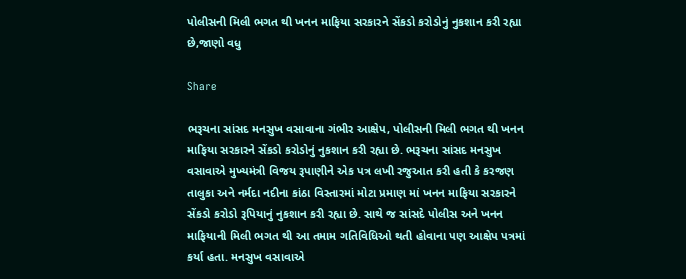પોલીસની મિલી ભગત થી ખનન માફિયા સરકારને સેંકડો કરોડોનું નુકશાન કરી રહ્યા છે,જાણો વધુ

Share

ભરૂચના સાંસદ મનસુખ વસાવાના ગંભીર આક્ષેપ, પોલીસની મિલી ભગત થી ખનન માફિયા સરકારને સેંકડો કરોડોનું નુકશાન કરી રહ્યા છે. ભરૂચના સાંસદ મનસુખ વસાવાએ મુખ્યમંત્રી વિજય રૂપાણીને એક પત્ર લખી રજુઆત કરી હતી કે કરજણ તાલુકા અને નર્મદા નદીના કાંઠા વિસ્તારમાં મોટા પ્રમાણ માં ખનન માફિયા સરકારને સેંકડો કરોડો રૂપિયાનું નુકશાન કરી રહ્યા છે. સાથે જ સાંસદે પોલીસ અને ખનન માફિયાની મિલી ભગત થી આ તમામ ગતિવિધિઓ થતી હોવાના પણ આક્ષેપ પત્રમાં કર્યા હતા. મનસુખ વસાવાએ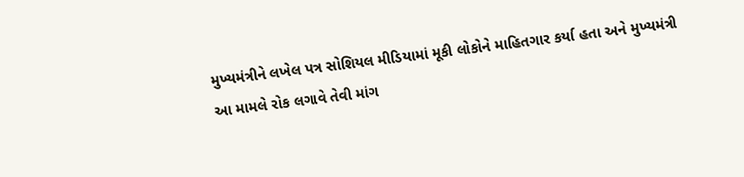મુખ્યમંત્રીને લખેલ પત્ર સોશિયલ મીડિયામાં મૂકી લોકોને માહિતગાર કર્યા હતા અને મુખ્યમંત્રી આ મામલે રોક લગાવે તેવી માંગ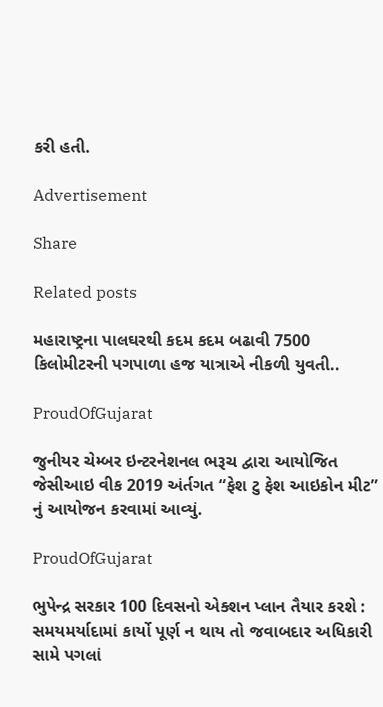કરી હતી.

Advertisement

Share

Related posts

મહારાષ્ટ્રના પાલઘરથી કદમ કદમ બઢાવી 7500 કિલોમીટરની પગપાળા હજ યાત્રાએ નીકળી યુવતી..

ProudOfGujarat

જુનીયર ચેમ્બર ઇન્ટરનેશનલ ભરૂચ દ્વારા આયોજિત જેસીઆઇ વીક 2019 અંર્તગત “ફેશ ટુ ફેશ આઇકોન મીટ” નું આયોજન કરવામાં આવ્યું.

ProudOfGujarat

ભુપેન્દ્ર સરકાર 100 દિવસનો એક્શન પ્લાન તૈયાર કરશે : સમયમર્યાદામાં કાર્યો પૂર્ણ ન થાય તો જવાબદાર અધિકારી સામે પગલાં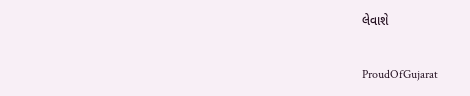લેવાશે

ProudOfGujarat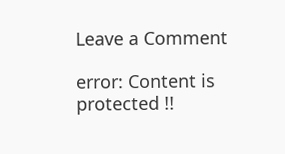Leave a Comment

error: Content is protected !!